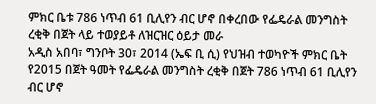ምክር ቤቱ 786 ነጥብ 61 ቢሊየን ብር ሆኖ በቀረበው የፌዴራል መንግስት ረቂቅ በጀት ላይ ተወያይቶ ለዝርዝር ዕይታ መራ
አዲስ አበባ፣ ግንቦት 30፣ 2014 (ኤፍ ቢ ሲ) የህዝብ ተወካዮች ምክር ቤት የ2015 በጀት ዓመት የፌዴራል መንግስት ረቂቅ በጀት 786 ነጥብ 61 ቢሊየን ብር ሆኖ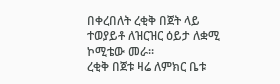በቀረበለት ረቂቅ በጀት ላይ ተወያይቶ ለዝርዝር ዕይታ ለቋሚ ኮሚቴው መራ።
ረቂቅ በጀቱ ዛሬ ለምክር ቤቱ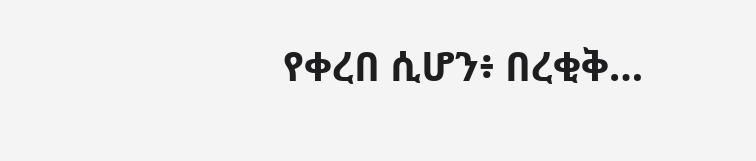የቀረበ ሲሆን፥ በረቂቅ…